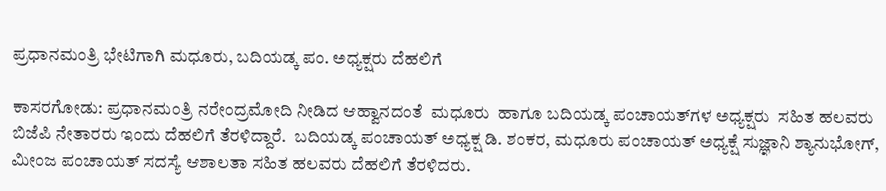ಪ್ರಧಾನಮಂತ್ರಿ ಭೇಟಿಗಾಗಿ ಮಧೂರು, ಬದಿಯಡ್ಕ ಪಂ. ಅಧ್ಯಕ್ಷರು ದೆಹಲಿಗೆ

ಕಾಸರಗೋಡು: ಪ್ರಧಾನಮಂತ್ರಿ ನರೇಂದ್ರಮೋದಿ ನೀಡಿದ ಆಹ್ವಾನದಂತೆ  ಮಧೂರು  ಹಾಗೂ ಬದಿಯಡ್ಕ ಪಂಚಾಯತ್‌ಗಳ ಅಧ್ಯಕ್ಷರು  ಸಹಿತ ಹಲವರು ಬಿಜೆಪಿ ನೇತಾರರು ಇಂದು ದೆಹಲಿಗೆ ತೆರಳಿದ್ದಾರೆ.  ಬದಿಯಡ್ಕ ಪಂಚಾಯತ್ ಅಧ್ಯಕ್ಷ ಡಿ. ಶಂಕರ, ಮಧೂರು ಪಂಚಾಯತ್ ಅಧ್ಯಕ್ಷೆ ಸುಜ್ಞಾನಿ ಶ್ಯಾನುಭೋಗ್, ಮೀಂಜ ಪಂಚಾಯತ್ ಸದಸ್ಯೆ ಆಶಾಲತಾ ಸಹಿತ ಹಲವರು ದೆಹಲಿಗೆ ತೆರಳಿದರು.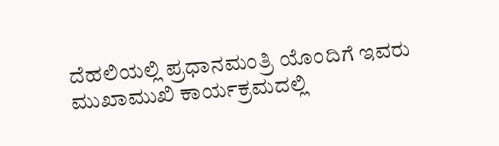ದೆಹಲಿಯಲ್ಲಿ ಪ್ರಧಾನಮಂತ್ರಿ ಯೊಂದಿಗೆ ಇವರು ಮುಖಾಮುಖಿ ಕಾರ್ಯಕ್ರಮದಲ್ಲಿ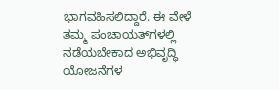ಭಾಗವಹಿಸಲಿದ್ದಾರೆ. ಈ ವೇಳೆ  ತಮ್ಮ ಪಂಚಾಯತ್‌ಗಳಲ್ಲಿ ನಡೆಯಬೇಕಾದ ಅಭಿವೃದ್ಧಿ ಯೋಜನೆಗಳ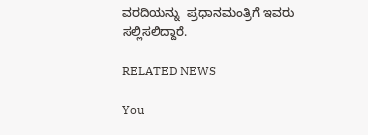ವರದಿಯನ್ನು  ಪ್ರಧಾನಮಂತ್ರಿಗೆ ಇವರು ಸಲ್ಲಿಸಲಿದ್ದಾರೆ.

RELATED NEWS

You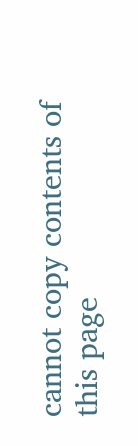cannot copy contents of this page